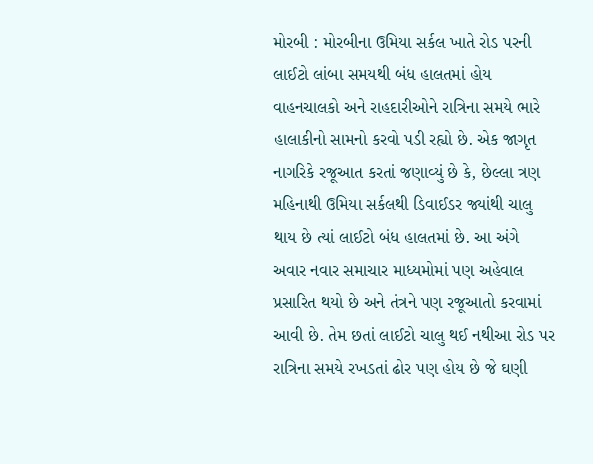મોરબી : મોરબીના ઉમિયા સર્કલ ખાતે રોડ પરની લાઈટો લાંબા સમયથી બંધ હાલતમાં હોય વાહનચાલકો અને રાહદારીઓને રાત્રિના સમયે ભારે હાલાકીનો સામનો કરવો પડી રહ્યો છે. એક જાગૃત નાગરિકે રજૂઆત કરતાં જણાવ્યું છે કે, છેલ્લા ત્રણ મહિનાથી ઉમિયા સર્કલથી ડિવાઈડર જ્યાંથી ચાલુ થાય છે ત્યાં લાઈટો બંધ હાલતમાં છે. આ અંગે અવાર નવાર સમાચાર માધ્યમોમાં પણ અહેવાલ પ્રસારિત થયો છે અને તંત્રને પણ રજૂઆતો કરવામાં આવી છે. તેમ છતાં લાઈટો ચાલુ થઈ નથીઆ રોડ પર રાત્રિના સમયે રખડતાં ઢોર પણ હોય છે જે ઘણી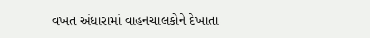વખત અંધારામાં વાહનચાલકોને દેખાતા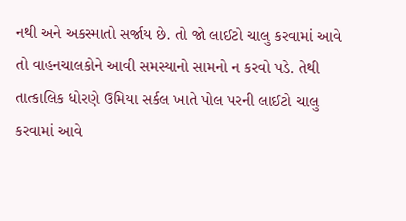નથી અને અકસ્માતો સર્જાય છે. તો જો લાઈટો ચાલુ કરવામાં આવે તો વાહનચાલકોને આવી સમસ્યાનો સામનો ન કરવો પડે. તેથી તાત્કાલિક ધોરણે ઉમિયા સર્કલ ખાતે પોલ પરની લાઈટો ચાલુ કરવામાં આવે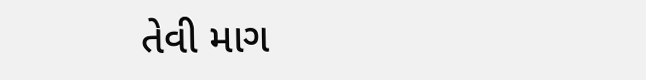તેવી માગ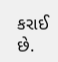કરાઈ છે.